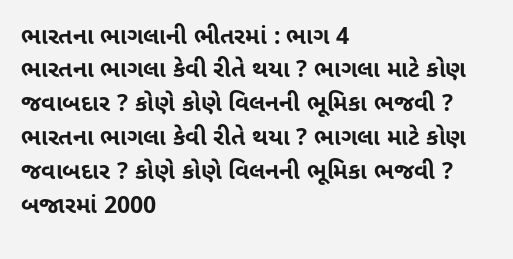ભારતના ભાગલાની ભીતરમાં : ભાગ 4
ભારતના ભાગલા કેવી રીતે થયા ? ભાગલા માટે કોણ જવાબદાર ? કોણે કોણે વિલનની ભૂમિકા ભજવી ?
ભારતના ભાગલા કેવી રીતે થયા ? ભાગલા માટે કોણ જવાબદાર ? કોણે કોણે વિલનની ભૂમિકા ભજવી ?
બજારમાં 2000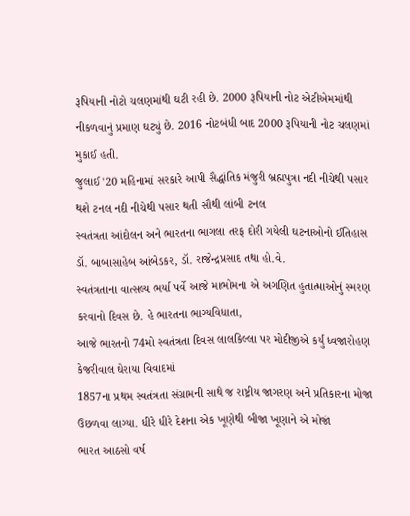રૂપિયાની નોટો ચલણમાંથી ઘટી રહી છે. 2000 રૂપિયાની નોટ એટીએમમાંથી નીકળવાનું પ્રમાણ ઘટ્યું છે. 2016 નોટબંધી બાદ 2000 રૂપિયાની નોટ ચલણમાં મુકાઈ હતી.
જુલાઈ '20 મહિનામાં સરકારે આપી સૈદ્ધાંતિક મંજુરી બ્રહ્મપુત્રા નદી નીચેથી પસાર થશે ટનલ નદી નીચેથી પસાર થતી સૌથી લાંબી ટનલ
સ્વતંત્રતા આંદોલન અને ભારતના ભાગલા તરફ દોરી ગયેલી ઘટનાઓનો ઈતિહાસ ડૉ. બાબાસાહેબ આંબેડકર, ડૉ. રાજેન્દ્રપ્રસાદ તથા હો.વે.
સ્વતંત્રતાના વાત્સલ્ય ભર્યા પર્વે આજે માભોમના એ અગણિત હુતાત્માઓનું સ્મરણ કરવાનો દિવસ છે. હે ભારતના ભાગ્યવિધાતા,
આજે ભારતનો 74મો સ્વતંત્રતા દિવસ લાલકિલ્લા પર મોદીજીએ કર્યું ધ્વજારોહણ કેજરીવાલ ઘેરાયા વિવાદમાં
1857ના પ્રથમ સ્વતંત્રતા સંગ્રામની સાથે જ રાષ્ટ્રીય જાગરણ અને પ્રતિકારના મોજા ઉછળવા લાગ્યા. ધીરે ધીરે દેશના એક ખૂણેથી બીજા ખૂણાને એ મોજાં
ભારત આઠસો વર્ષ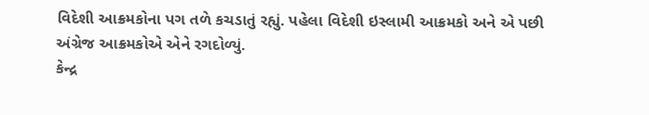વિદેશી આક્રમકોના પગ તળે કચડાતું રહ્યું. પહેલા વિદેશી ઇસ્લામી આક્રમકો અને એ પછી અંગ્રેજ આક્રમકોએ એને રગદોળ્યું.
કેન્દ્ર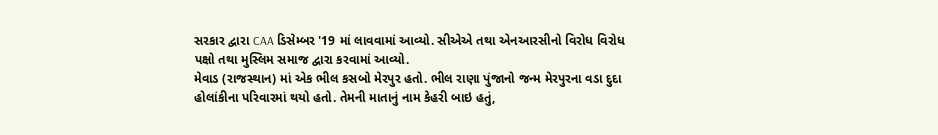સરકાર દ્વારા CAA ડિસેમ્બર '19 માં લાવવામાં આવ્યો. સીએએ તથા એનઆરસીનો વિરોધ વિરોધ પક્ષો તથા મુસ્લિમ સમાજ દ્વારા કરવામાં આવ્યો.
મેવાડ (રાજસ્થાન) માં એક ભીલ કસબો મેરપુર હતો. ભીલ રાણા પુંજાનો જન્મ મેરપુરના વડા દુદા હોલાંકીના પરિવારમાં થયો હતો. તેમની માતાનું નામ કેહરી બાઇ હતું,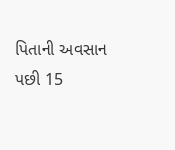પિતાની અવસાન પછી 15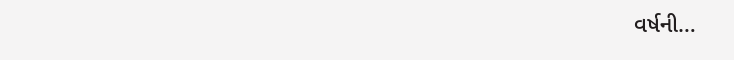વર્ષની…